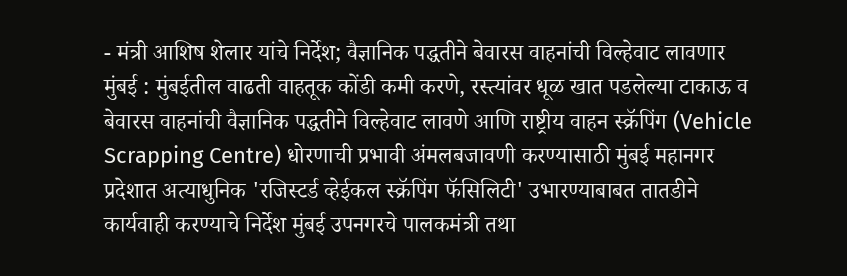- मंत्री आशिष शेलार यांचे निर्देश; वैज्ञानिक पद्धतीने बेवारस वाहनांची विल्हेवाट लावणार
मुंबई : मुंबईतील वाढती वाहतूक कोंडी कमी करणे, रस्त्यांवर धूळ खात पडलेल्या टाकाऊ व बेवारस वाहनांची वैज्ञानिक पद्धतीने विल्हेवाट लावणे आणि राष्ट्रीय वाहन स्क्रॅपिंग (Vehicle Scrapping Centre) धोरणाची प्रभावी अंमलबजावणी करण्यासाठी मुंबई महानगर प्रदेशात अत्याधुनिक 'रजिस्टर्ड व्हेईकल स्क्रॅपिंग फॅसिलिटी' उभारण्याबाबत तातडीने कार्यवाही करण्याचे निर्देश मुंबई उपनगरचे पालकमंत्री तथा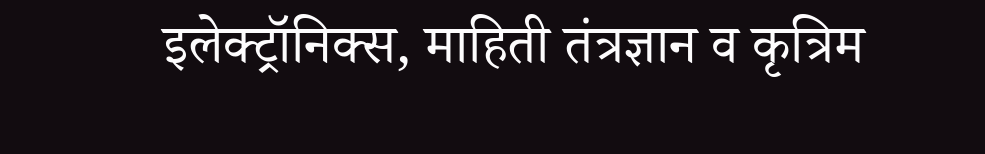इलेक्ट्रॉनिक्स, माहिती तंत्रज्ञान व कृत्रिम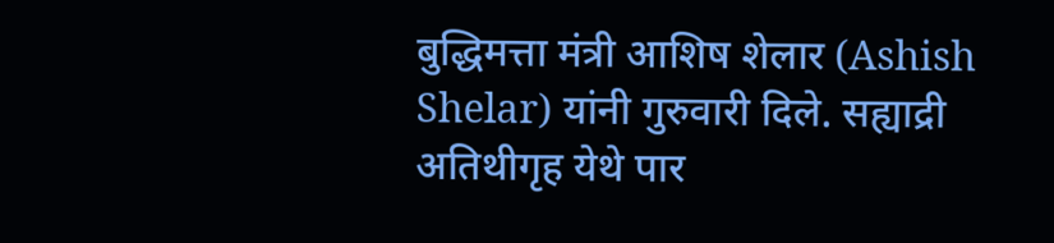बुद्धिमत्ता मंत्री आशिष शेलार (Ashish Shelar) यांनी गुरुवारी दिले. सह्याद्री अतिथीगृह येथे पार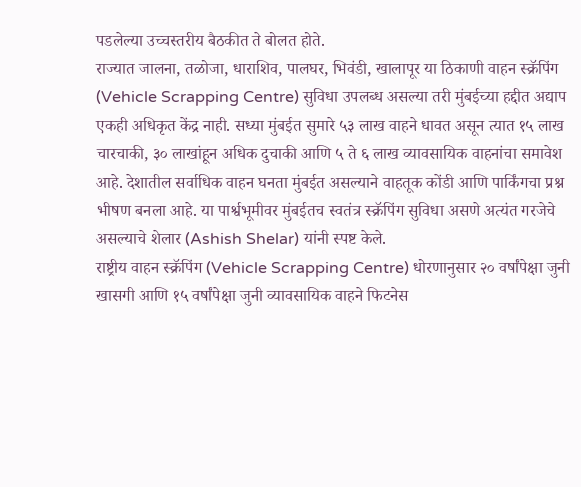पडलेल्या उच्चस्तरीय बैठकीत ते बोलत होते.
राज्यात जालना, तळोजा, धाराशिव, पालघर, भिवंडी, खालापूर या ठिकाणी वाहन स्क्रॅपिंग (Vehicle Scrapping Centre) सुविधा उपलब्ध असल्या तरी मुंबईच्या हद्दीत अद्याप एकही अधिकृत केंद्र नाही. सध्या मुंबईत सुमारे ५३ लाख वाहने धावत असून त्यात १५ लाख चारचाकी, ३० लाखांहून अधिक दुचाकी आणि ५ ते ६ लाख व्यावसायिक वाहनांचा समावेश आहे. देशातील सर्वाधिक वाहन घनता मुंबईत असल्याने वाहतूक कोंडी आणि पार्किंगचा प्रश्न भीषण बनला आहे. या पार्श्वभूमीवर मुंबईतच स्वतंत्र स्क्रॅपिंग सुविधा असणे अत्यंत गरजेचे असल्याचे शेलार (Ashish Shelar) यांनी स्पष्ट केले.
राष्ट्रीय वाहन स्क्रॅपिंग (Vehicle Scrapping Centre) धोरणानुसार २० वर्षांपेक्षा जुनी खासगी आणि १५ वर्षांपेक्षा जुनी व्यावसायिक वाहने फिटनेस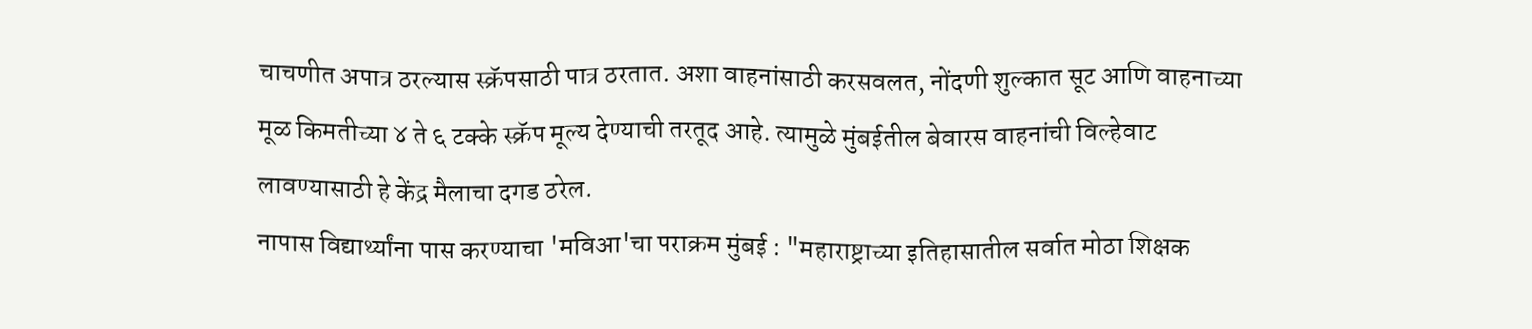चाचणीत अपात्र ठरल्यास स्क्रॅपसाठी पात्र ठरतात. अशा वाहनांसाठी करसवलत, नोंदणी शुल्कात सूट आणि वाहनाच्या मूळ किमतीच्या ४ ते ६ टक्के स्क्रॅप मूल्य देण्याची तरतूद आहे. त्यामुळे मुंबईतील बेवारस वाहनांची विल्हेवाट लावण्यासाठी हे केंद्र मैलाचा दगड ठरेल.
नापास विद्यार्थ्यांना पास करण्याचा 'मविआ'चा पराक्रम मुंबई : "महाराष्ट्राच्या इतिहासातील सर्वात मोठा शिक्षक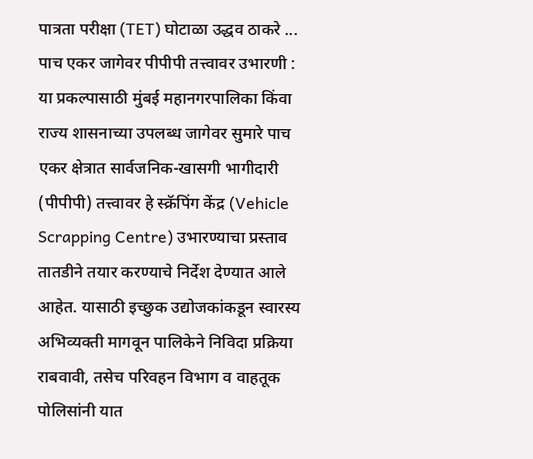पात्रता परीक्षा (TET) घोटाळा उद्धव ठाकरे ...
पाच एकर जागेवर पीपीपी तत्त्वावर उभारणी :
या प्रकल्पासाठी मुंबई महानगरपालिका किंवा राज्य शासनाच्या उपलब्ध जागेवर सुमारे पाच एकर क्षेत्रात सार्वजनिक-खासगी भागीदारी (पीपीपी) तत्त्वावर हे स्क्रॅपिंग केंद्र (Vehicle Scrapping Centre) उभारण्याचा प्रस्ताव तातडीने तयार करण्याचे निर्देश देण्यात आले आहेत. यासाठी इच्छुक उद्योजकांकडून स्वारस्य अभिव्यक्ती मागवून पालिकेने निविदा प्रक्रिया राबवावी, तसेच परिवहन विभाग व वाहतूक पोलिसांनी यात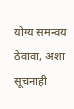योग्य समन्वय ठेवावा, अशा सूचनाही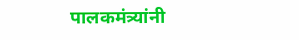पालकमंत्र्यांनी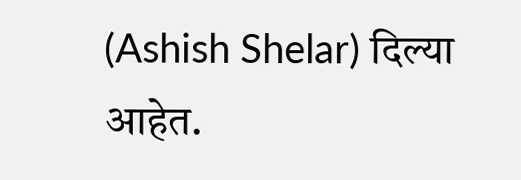(Ashish Shelar) दिल्या आहेत.